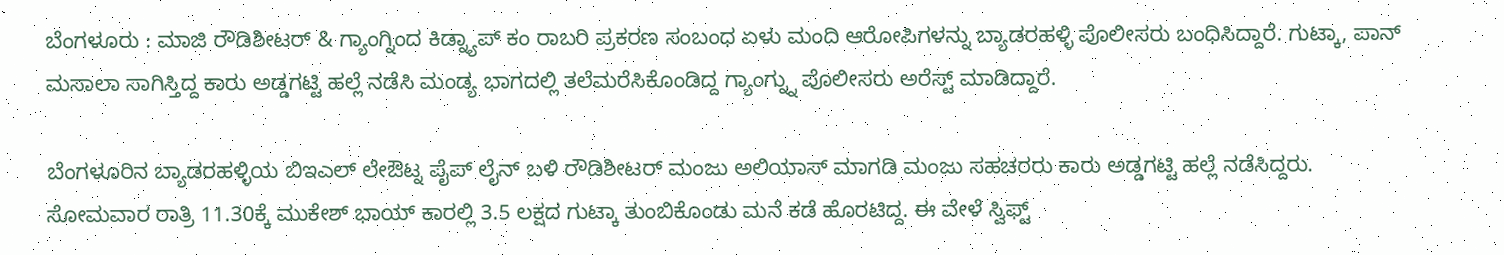ಬೆಂಗಳೂರು : ಮಾಜಿ ರೌಡಿಶೀಟರ್ & ಗ್ಯಾಂಗ್ನಿಂದ ಕಿಡ್ನ್ಯಾಪ್ ಕಂ ರಾಬರಿ ಪ್ರಕರಣ ಸಂಬಂಧ ಏಳು ಮಂದಿ ಆರೋಪಿಗಳನ್ನು ಬ್ಯಾಡರಹಳ್ಳಿ ಪೊಲೀಸರು ಬಂಧಿಸಿದ್ದಾರೆ. ಗುಟ್ಕಾ, ಪಾನ್ ಮಸಾಲಾ ಸಾಗಿಸ್ತಿದ್ದ ಕಾರು ಅಡ್ಡಗಟ್ಟಿ ಹಲ್ಲೆ ನಡೆಸಿ ಮಂಡ್ಯ ಭಾಗದಲ್ಲಿ ತಲೆಮರೆಸಿಕೊಂಡಿದ್ದ ಗ್ಯಾಂಗ್ನ್ನು ಪೊಲೀಸರು ಅರೆಸ್ಟ್ ಮಾಡಿದ್ದಾರೆ.

ಬೆಂಗಳೂರಿನ ಬ್ಯಾಡರಹಳ್ಳಿಯ ಬಿಇಎಲ್ ಲೇಔಟ್ನ ಪೈಪ್ ಲೈನ್ ಬಳಿ ರೌಡಿಶೀಟರ್ ಮಂಜು ಅಲಿಯಾಸ್ ಮಾಗಡಿ ಮಂಜು ಸಹಚರರು ಕಾರು ಅಡ್ಡಗಟ್ಟಿ ಹಲ್ಲೆ ನಡೆಸಿದ್ದರು. ಸೋಮವಾರ ರಾತ್ರಿ 11.30ಕ್ಕೆ ಮುಕೇಶ್ ಭಾಯ್ ಕಾರಲ್ಲಿ 3.5 ಲಕ್ಷದ ಗುಟ್ಕಾ ತುಂಬಿಕೊಂಡು ಮನೆ ಕಡೆ ಹೊರಟಿದ್ದ. ಈ ವೇಳೆ ಸ್ವಿಫ್ಟ್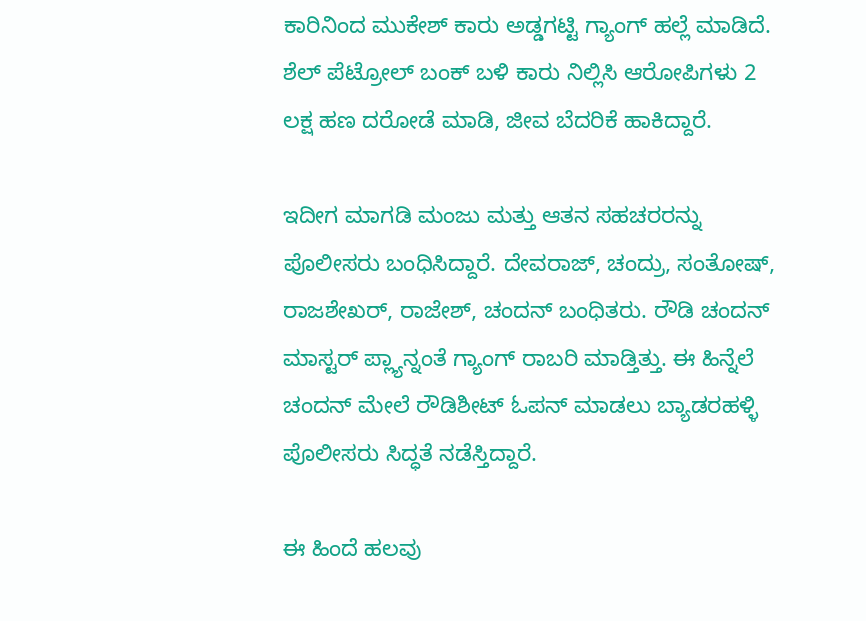ಕಾರಿನಿಂದ ಮುಕೇಶ್ ಕಾರು ಅಡ್ಡಗಟ್ಟಿ ಗ್ಯಾಂಗ್ ಹಲ್ಲೆ ಮಾಡಿದೆ. ಶೆಲ್ ಪೆಟ್ರೋಲ್ ಬಂಕ್ ಬಳಿ ಕಾರು ನಿಲ್ಲಿಸಿ ಆರೋಪಿಗಳು 2 ಲಕ್ಷ ಹಣ ದರೋಡೆ ಮಾಡಿ, ಜೀವ ಬೆದರಿಕೆ ಹಾಕಿದ್ದಾರೆ.

ಇದೀಗ ಮಾಗಡಿ ಮಂಜು ಮತ್ತು ಆತನ ಸಹಚರರನ್ನು ಪೊಲೀಸರು ಬಂಧಿಸಿದ್ದಾರೆ. ದೇವರಾಜ್, ಚಂದ್ರು, ಸಂತೋಷ್, ರಾಜಶೇಖರ್, ರಾಜೇಶ್, ಚಂದನ್ ಬಂಧಿತರು. ರೌಡಿ ಚಂದನ್ ಮಾಸ್ಟರ್ ಪ್ಲ್ಯಾನ್ನಂತೆ ಗ್ಯಾಂಗ್ ರಾಬರಿ ಮಾಡ್ತಿತ್ತು. ಈ ಹಿನ್ನೆಲೆ ಚಂದನ್ ಮೇಲೆ ರೌಡಿಶೀಟ್ ಓಪನ್ ಮಾಡಲು ಬ್ಯಾಡರಹಳ್ಳಿ ಪೊಲೀಸರು ಸಿದ್ಧತೆ ನಡೆಸ್ತಿದ್ದಾರೆ.

ಈ ಹಿಂದೆ ಹಲವು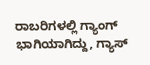ರಾಬರಿಗಳಲ್ಲಿ ಗ್ಯಾಂಗ್ ಭಾಗಿಯಾಗಿದ್ದು, ಗ್ಯಾಸ್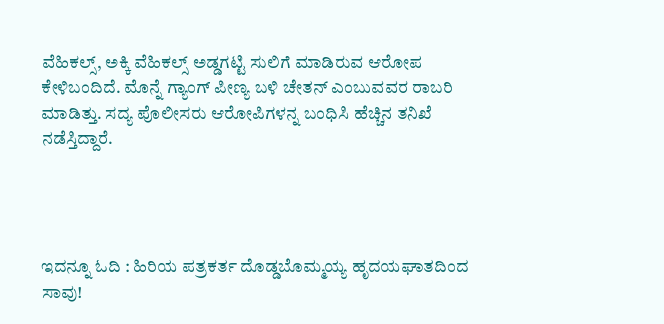ವೆಹಿಕಲ್ಸ್, ಅಕ್ಕಿ ವೆಹಿಕಲ್ಸ್ ಅಡ್ಡಗಟ್ಟಿ ಸುಲಿಗೆ ಮಾಡಿರುವ ಆರೋಪ ಕೇಳಿಬಂದಿದೆ. ಮೊನ್ನೆ ಗ್ಯಾಂಗ್ ಪೀಣ್ಯ ಬಳಿ ಚೇತನ್ ಎಂಬುವವರ ರಾಬರಿ ಮಾಡಿತ್ತು. ಸದ್ಯ ಪೊಲೀಸರು ಆರೋಪಿಗಳನ್ನ ಬಂಧಿಸಿ ಹೆಚ್ಚಿನ ತನಿಖೆ ನಡೆಸ್ತಿದ್ದಾರೆ.




ಇದನ್ನೂ ಓದಿ : ಹಿರಿಯ ಪತ್ರಕರ್ತ ದೊಡ್ಡಬೊಮ್ಮಯ್ಯ ಹೃದಯಘಾತದಿಂದ ಸಾವು!